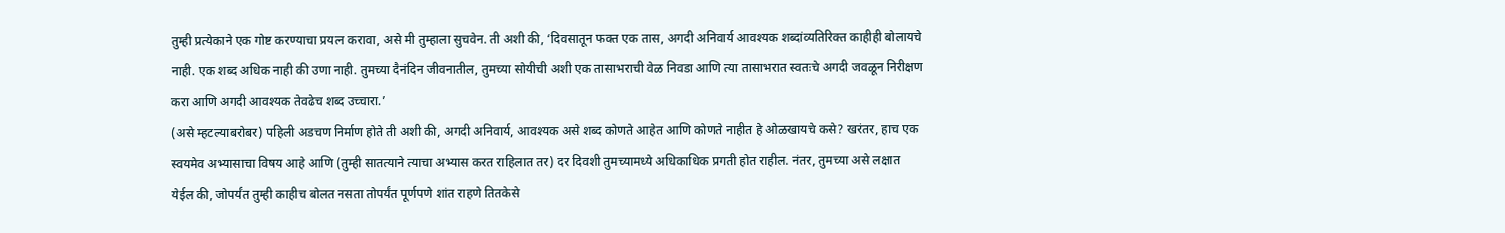तुम्ही प्रत्येकाने एक गोष्ट करण्याचा प्रयत्न करावा, असे मी तुम्हाला सुचवेन. ती अशी की, ‘दिवसातून फक्त एक तास, अगदी अनिवार्य आवश्यक शब्दांव्यतिरिक्त काहीही बोलायचे नाही. एक शब्द अधिक नाही की उणा नाही. तुमच्या दैनंदिन जीवनातील, तुमच्या सोयीची अशी एक तासाभराची वेळ निवडा आणि त्या तासाभरात स्वतःचे अगदी जवळून निरीक्षण करा आणि अगदी आवश्यक तेवढेच शब्द उच्चारा.’
(असे म्हटल्याबरोबर) पहिली अडचण निर्माण होते ती अशी की, अगदी अनिवार्य, आवश्यक असे शब्द कोणते आहेत आणि कोणते नाहीत हे ओळखायचे कसे? खरंतर, हाच एक स्वयमेव अभ्यासाचा विषय आहे आणि (तुम्ही सातत्याने त्याचा अभ्यास करत राहिलात तर) दर दिवशी तुमच्यामध्ये अधिकाधिक प्रगती होत राहील. नंतर, तुमच्या असे लक्षात येईल की, जोपर्यंत तुम्ही काहीच बोलत नसता तोपर्यंत पूर्णपणे शांत राहणे तितकेसे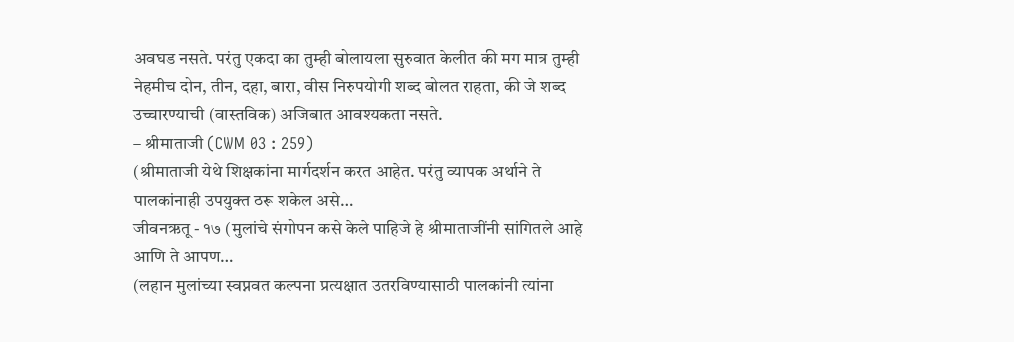अवघड नसते. परंतु एकदा का तुम्ही बोलायला सुरुवात केलीत की मग मात्र तुम्ही नेहमीच दोन, तीन, दहा, बारा, वीस निरुपयोगी शब्द बोलत राहता, की जे शब्द उच्चारण्याची (वास्तविक) अजिबात आवश्यकता नसते.
– श्रीमाताजी (CWM 03 : 259)
(श्रीमाताजी येथे शिक्षकांना मार्गदर्शन करत आहेत. परंतु व्यापक अर्थाने ते पालकांनाही उपयुक्त ठरू शकेल असे…
जीवनऋतू - १७ (मुलांचे संगोपन कसे केले पाहिजे हे श्रीमाताजींनी सांगितले आहे आणि ते आपण…
(लहान मुलांच्या स्वप्नवत कल्पना प्रत्यक्षात उतरविण्यासाठी पालकांनी त्यांना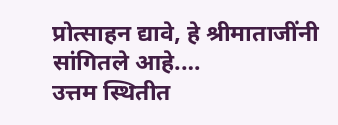प्रोत्साहन द्यावे, हे श्रीमाताजींनी सांगितले आहे.…
उत्तम स्थितीत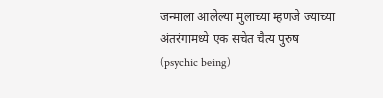जन्माला आलेल्या मुलाच्या म्हणजे ज्याच्या अंतरंगामध्ये एक सचेत चैत्य पुरुष (psychic being)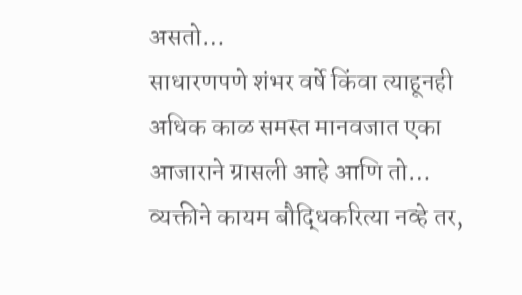असतो…
साधारणपणे शंभर वर्षे किंवा त्याहूनही अधिक काळ समस्त मानवजात एका आजाराने ग्रासली आहे आणि तो…
व्यक्तीने कायम बौद्धिकरित्या नव्हे तर,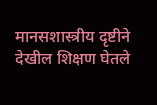मानसशास्त्रीय दृष्टीने देखील शिक्षण घेतले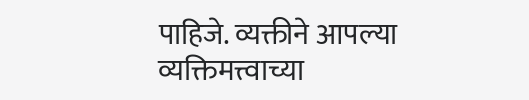पाहिजे. व्यक्तीने आपल्या व्यक्तिमत्त्वाच्या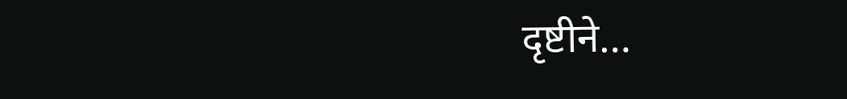दृष्टीने…